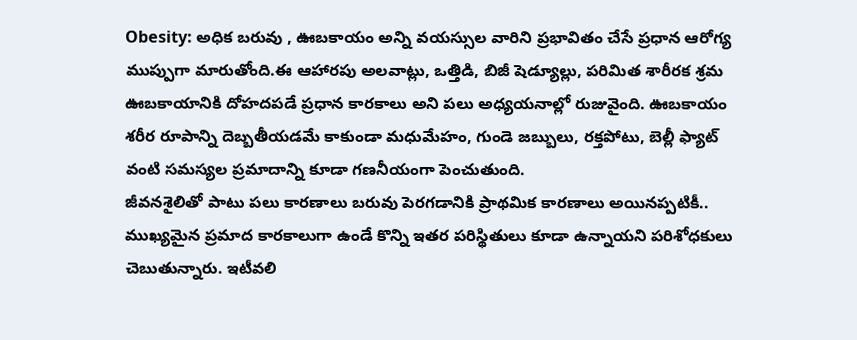Obesity: అధిక బరువు , ఊబకాయం అన్ని వయస్సుల వారిని ప్రభావితం చేసే ప్రధాన ఆరోగ్య ముప్పుగా మారుతోంది.ఈ ఆహారపు అలవాట్లు, ఒత్తిడి, బిజీ షెడ్యూల్లు, పరిమిత శారీరక శ్రమ ఊబకాయానికి దోహదపడే ప్రధాన కారకాలు అని పలు అధ్యయనాల్లో రుజువైంది. ఊబకాయం శరీర రూపాన్ని దెబ్బతీయడమే కాకుండా మధుమేహం, గుండె జబ్బులు, రక్తపోటు, బెల్లీ ఫ్యాట్ వంటి సమస్యల ప్రమాదాన్ని కూడా గణనీయంగా పెంచుతుంది.
జీవనశైలితో పాటు పలు కారణాలు బరువు పెరగడానికి ప్రాథమిక కారణాలు అయినప్పటికీ.. ముఖ్యమైన ప్రమాద కారకాలుగా ఉండే కొన్ని ఇతర పరిస్థితులు కూడా ఉన్నాయని పరిశోధకులు చెబుతున్నారు. ఇటీవలి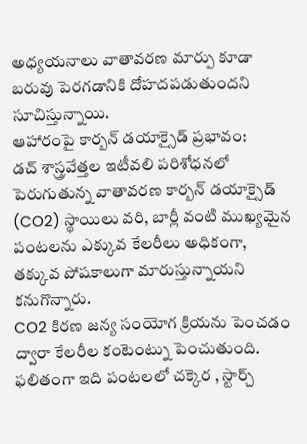అధ్యయనాలు వాతావరణ మార్పు కూడా బరువు పెరగడానికి దోహదపడుతుందని సూచిస్తున్నాయి.
ఆహారంపై కార్బన్ డయాక్సైడ్ ప్రభావం:
డచ్ శాస్త్రవేత్తల ఇటీవలి పరిశోధనలో పెరుగుతున్న వాతావరణ కార్బన్ డయాక్సైడ్ (CO2) స్థాయిలు వరి, బార్లీ వంటి ముఖ్యమైన పంటలను ఎక్కువ కేలరీలు అధికంగా, తక్కువ పోషకాలుగా మారుస్తున్నాయని కనుగొన్నారు.
CO2 కిరణ జన్య సంయోగ క్రియను పెంచడం ద్వారా కేలరీల కంటెంట్ను పెంచుతుంది. ఫలితంగా ఇది పంటలలో చక్కెర , స్టార్చ్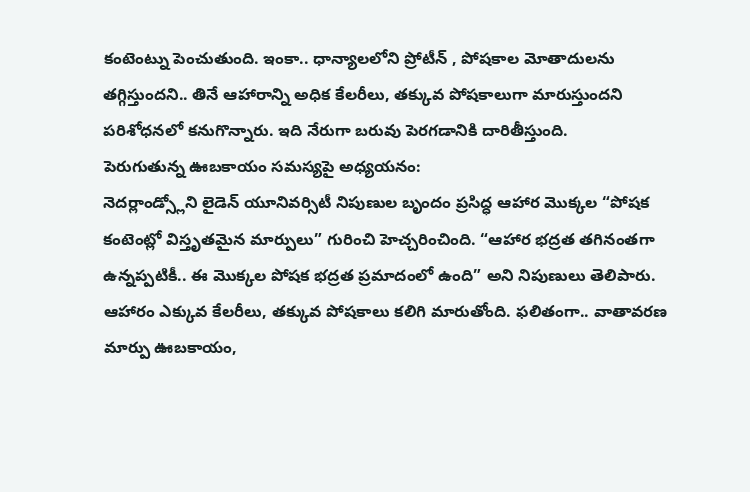కంటెంట్ను పెంచుతుంది. ఇంకా.. ధాన్యాలలోని ప్రోటీన్ , పోషకాల మోతాదులను తగ్గిస్తుందని.. తినే ఆహారాన్ని అధిక కేలరీలు, తక్కువ పోషకాలుగా మారుస్తుందని పరిశోధనలో కనుగొన్నారు. ఇది నేరుగా బరువు పెరగడానికి దారితీస్తుంది.
పెరుగుతున్న ఊబకాయం సమస్యపై అధ్యయనం:
నెదర్లాండ్స్లోని లైడెన్ యూనివర్సిటీ నిపుణుల బృందం ప్రసిద్ధ ఆహార మొక్కల “పోషక కంటెంట్లో విస్తృతమైన మార్పులు” గురించి హెచ్చరించింది. “ఆహార భద్రత తగినంతగా ఉన్నప్పటికీ.. ఈ మొక్కల పోషక భద్రత ప్రమాదంలో ఉంది” అని నిపుణులు తెలిపారు.
ఆహారం ఎక్కువ కేలరీలు, తక్కువ పోషకాలు కలిగి మారుతోంది. ఫలితంగా.. వాతావరణ మార్పు ఊబకాయం,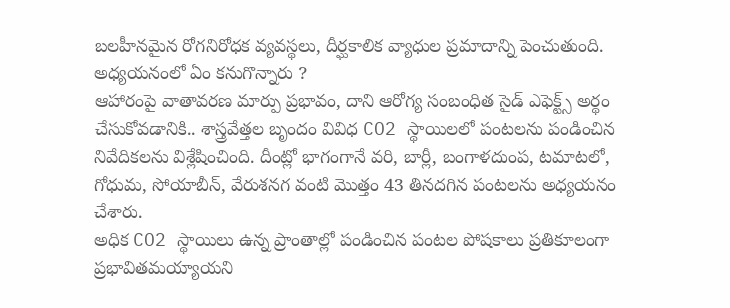బలహీనమైన రోగనిరోధక వ్యవస్థలు, దీర్ఘకాలిక వ్యాధుల ప్రమాదాన్ని పెంచుతుంది.
అధ్యయనంలో ఏం కనుగొన్నారు ?
ఆహారంపై వాతావరణ మార్పు ప్రభావం, దాని ఆరోగ్య సంబంధిత సైడ్ ఎఫెక్ట్స్ అర్థం చేసుకోవడానికి.. శాస్త్రవేత్తల బృందం వివిధ CO2 స్థాయిలలో పంటలను పండించిన నివేదికలను విశ్లేషించింది. దీంట్లో భాగంగానే వరి, బార్లీ, బంగాళదుంప, టమాటలో, గోధుమ, సోయాబీన్, వేరుశనగ వంటి మొత్తం 43 తినదగిన పంటలను అధ్యయనం చేశారు.
అధిక CO2 స్థాయిలు ఉన్న ప్రాంతాల్లో పండించిన పంటల పోషకాలు ప్రతికూలంగా ప్రభావితమయ్యాయని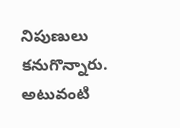నిపుణులు కనుగొన్నారు. అటువంటి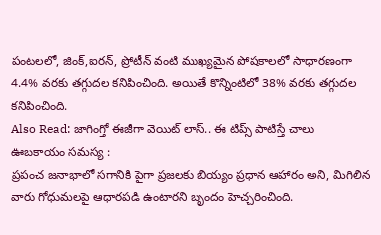పంటలలో, జింక్,ఐరన్, ప్రోటీన్ వంటి ముఖ్యమైన పోషకాలలో సాధారణంగా 4.4% వరకు తగ్గుదల కనిపించింది. అయితే కొన్నింటిలో 38% వరకు తగ్గుదల కనిపించింది.
Also Read: జాగింగ్తో ఈజీగా వెయిట్ లాస్.. ఈ టిప్స్ పాటిస్తే చాలు
ఊబకాయం సమస్య :
ప్రపంచ జనాభాలో సగానికి పైగా ప్రజలకు బియ్యం ప్రధాన ఆహారం అని, మిగిలిన వారు గోధుమలపై ఆధారపడి ఉంటారని బృందం హెచ్చరించింది.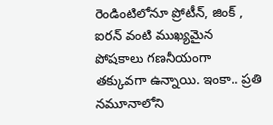రెండింటిలోనూ ప్రోటీన్, జింక్ , ఐరన్ వంటి ముఖ్యమైన పోషకాలు గణనీయంగా తక్కువగా ఉన్నాయి. ఇంకా.. ప్రతి నమూనాలోని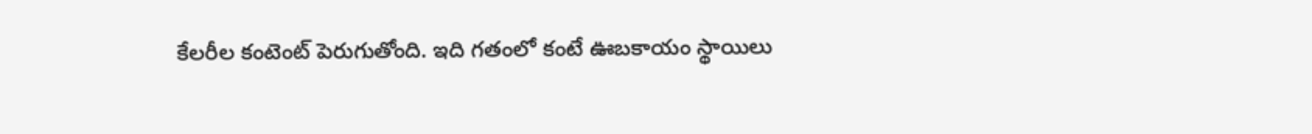కేలరీల కంటెంట్ పెరుగుతోంది. ఇది గతంలో కంటే ఊబకాయం స్థాయిలు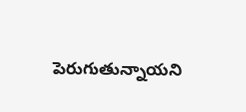పెరుగుతున్నాయని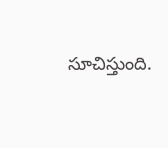సూచిస్తుంది.